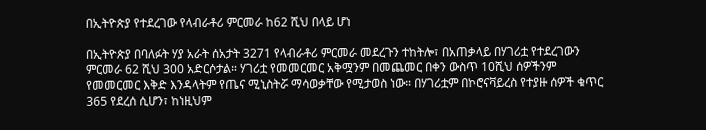በኢትዮጵያ የተደረገው የላብራቶሪ ምርመራ ከ62 ሺህ በላይ ሆነ

በኢትዮጵያ በባለፉት ሃያ አራት ሰአታት 3271 የላብራቶሪ ምርመራ መደረጉን ተከትሎ፣ በአጠቃላይ በሃገሪቷ የተደረገውን ምርመራ 62 ሺህ 300 አድርሶታል። ሃገሪቷ የመመርመር አቅሟንም በመጨመር በቀን ውስጥ 10ሺህ ሰዎችንም የመመርመር እቅድ እንዳላትም የጤና ሚኒስትሯ ማሳወቃቸው የሚታወስ ነው። በሃገሪቷም በኮሮናቫይረስ የተያዙ ሰዎች ቁጥር 365 የደረሰ ሲሆን፣ ከነዚህም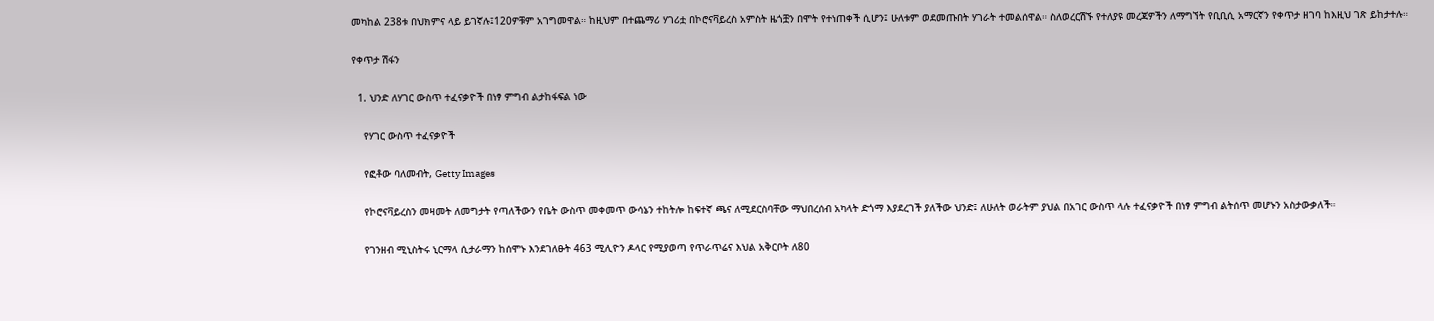መካከል 238ቱ በህክምና ላይ ይገኛሉ፤120ዎቹም አገግመዋል። ከዚህም በተጨማሪ ሃገሪቷ በኮሮናቫይረስ አምስት ዜጎቿን በሞት የተነጠቀች ሲሆን፤ ሁለቱም ወደመጡበት ሃገራት ተመልሰዋል። ስለወረርሽኙ የተለያዩ መረጃዎችን ለማግኘት የቢቢሲ አማርኛን የቀጥታ ዘገባ ከእዚህ ገጽ ይከታተሉ።

የቀጥታ ሽፋን

  1. ህንድ ለሃገር ውስጥ ተፈናቃዮች በነፃ ምግብ ልታከፋፍል ነው

    የሃገር ውስጥ ተፈናቃዮች

    የፎቶው ባለመብት, Getty Images

    የኮሮናቫይረስን መዛመት ለመግታት የጣለችውን የቤት ውስጥ መቀመጥ ውሳኔን ተከትሎ ከፍተኛ ጫና ለሚደርስባቸው ማህበረሰብ አካላት ድጎማ እያደረገች ያለችው ህንድ፤ ለሁለት ወራትም ያህል በአገር ውስጥ ላሉ ተፈናቃዮች በነፃ ምግብ ልትሰጥ መሆኑን አስታውቃለች።

    የገንዘብ ሚኒስትሩ ኒርማላ ሲታራማን ከሰሞኑ እንደገለፁት 463 ሚሊዮን ዶላር የሚያወጣ የጥራጥሬና እህል አቅርቦት ለ80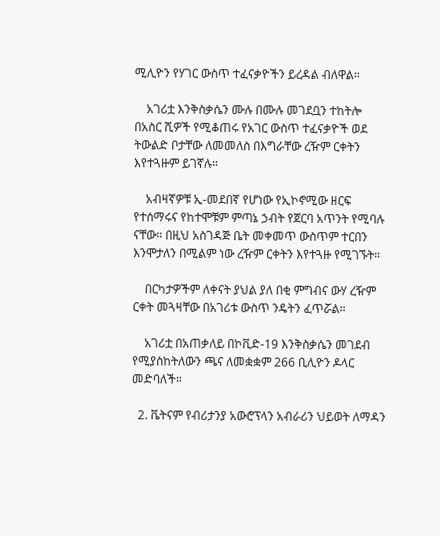ሚሊዮን የሃገር ውስጥ ተፈናቃዮችን ይረዳል ብለዋል።

    አገሪቷ እንቅስቃሴን ሙሉ በሙሉ መገደቧን ተከትሎ በአስር ሺዎች የሚቆጠሩ የአገር ውስጥ ተፈናቃዮች ወደ ትውልድ ቦታቸው ለመመለስ በእግራቸው ረዥም ርቀትን እየተጓዙም ይገኛሉ።

    አብዛኛዎቹ ኢ-መደበኛ የሆነው የኢኮኖሚው ዘርፍ የተሰማሩና የከተሞቹም ምጣኔ ኃብት የጀርባ አጥንት የሚባሉ ናቸው። በዚህ አስገዳጅ ቤት መቀመጥ ውስጥም ተርበን እንሞታለን በሚልም ነው ረዥም ርቀትን እየተጓዙ የሚገኙት።

    በርካታዎችም ለቀናት ያህል ያለ በቂ ምግብና ውሃ ረዥም ርቀት መጓዛቸው በአገሪቱ ውስጥ ንዴትን ፈጥሯል።

    አገሪቷ በአጠቃለይ በኮቪድ-19 እንቅስቃሴን መገደብ የሚያስከትለውን ጫና ለመቋቋም 266 ቢሊዮን ዶላር መድባለች።

  2. ቬትናም የብሪታንያ አውሮፕላን አብራሪን ህይወት ለማዳን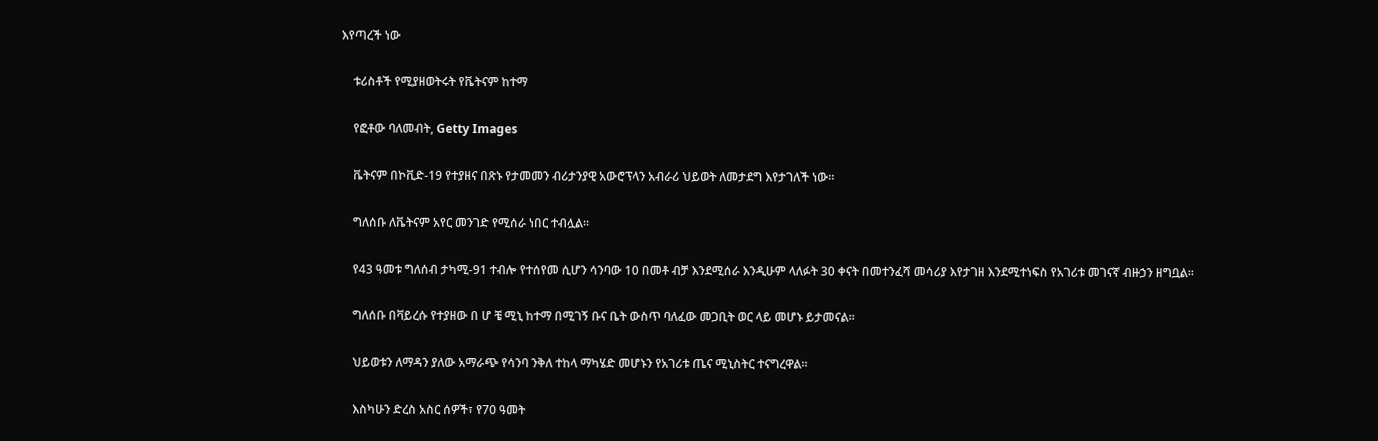እየጣረች ነው

    ቱሪስቶች የሚያዘወትሩት የቬትናም ከተማ

    የፎቶው ባለመብት, Getty Images

    ቬትናም በኮቪድ-19 የተያዘና በጽኑ የታመመን ብሪታንያዊ አውሮፕላን አብራሪ ህይወት ለመታደግ እየታገለች ነው።

    ግለሰቡ ለቬትናም አየር መንገድ የሚሰራ ነበር ተብሏል።

    የ43 ዓመቱ ግለሰብ ታካሚ-91 ተብሎ የተሰየመ ሲሆን ሳንባው 10 በመቶ ብቻ እንደሚሰራ እንዲሁም ላለፉት 30 ቀናት በመተንፈሻ መሳሪያ እየታገዘ እንደሚተነፍስ የአገሪቱ መገናኛ ብዙኃን ዘግቧል።

    ግለሰቡ በቫይረሱ የተያዘው በ ሆ ቼ ሚኒ ከተማ በሚገኝ ቡና ቤት ውስጥ ባለፈው መጋቢት ወር ላይ መሆኑ ይታመናል።

    ህይወቱን ለማዳን ያለው አማራጭ የሳንባ ንቅለ ተከላ ማካሄድ መሆኑን የአገሪቱ ጤና ሚኒስትር ተናግረዋል።

    እስካሁን ድረስ አስር ሰዎች፣ የ70 ዓመት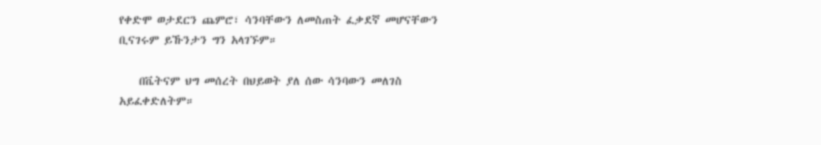የቀድሞ ወታደርን ጨምሮ፣ ሳንባቸውን ለመስጠት ፈቃደኛ መሆናቸውን ቢናገሩም ይኹንታን ግን አላገኙም።

    በቬትናም ህግ መሰረት በህይወት ያለ ሰው ሳንባውን መለገስ አይፈቀድለትም።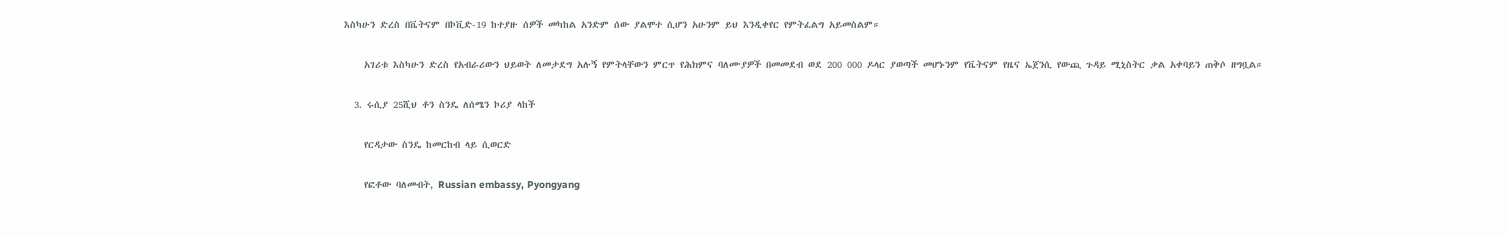እስካሁን ድረስ በቬትናም በኮቪድ-19 ከተያዙ ሰዎች መካከል አንድም ሰው ያልሞተ ሲሆን አሁንም ይህ እንዲቀየር የምትፈልግ አይመስልም።

    አገሪቱ እስካሁን ድረስ የአብራሪውን ህይወት ለመታደግ አሉኝ የምትላቸውን ምርጥ የሕክምና ባለሙያዎች በመመደብ ወደ 200 000 ዶላር ያወጣች መሆኑንም የቬትናም የዜና ኤጀንሲ የውጪ ጉዳይ ሚኒስትር ቃል አቀባይን ጠቅሶ ዘግቧል።

  3. ሩሲያ 25ሺህ ቶን ስንዴ ለሰሜን ኮሪያ ላከች

    የርዳታው ስንዴ ከመርከብ ላይ ሲወርድ

    የፎቶው ባለመብት, Russian embassy, Pyongyang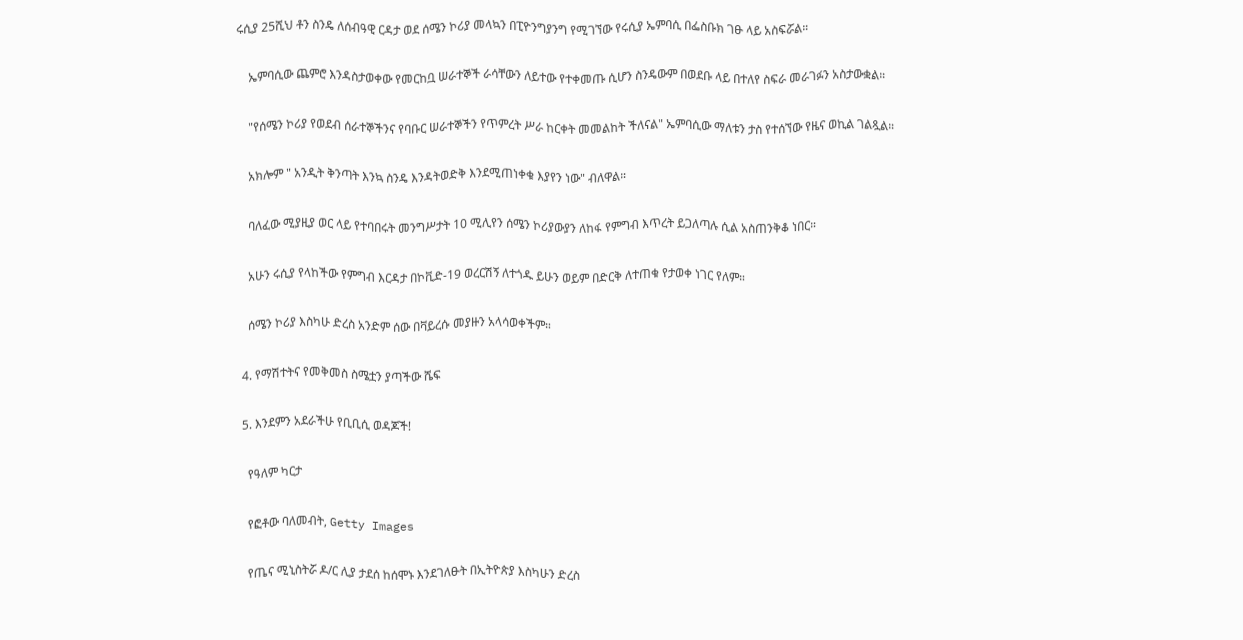ሩሲያ 25ሺህ ቶን ስንዴ ለሰብዓዊ ርዳታ ወደ ሰሜን ኮሪያ መላኳን በፒዮንግያንግ የሚገኘው የሩሲያ ኤምባሲ በፌስቡክ ገፁ ላይ አስፍሯል።

    ኤምባሲው ጨምሮ እንዳስታወቀው የመርከቧ ሠራተኞች ራሳቸውን ለይተው የተቀመጡ ሲሆን ስንዴውም በወደቡ ላይ በተለየ ስፍራ መራገፉን አስታውቋል።

    "የሰሜን ኮሪያ የወደብ ሰራተኞችንና የባቡር ሠራተኞችን የጥምረት ሥራ ከርቀት መመልከት ችለናል" ኤምባሲው ማለቱን ታስ የተሰኘው የዜና ወኪል ገልጿል።

    አክሎም " አንዲት ቅንጣት እንኳ ስንዴ እንዳትወድቅ እንደሚጠነቀቁ እያየን ነው" ብለዋል።

    ባለፈው ሚያዚያ ወር ላይ የተባበሩት መንግሥታት 10 ሚሊየን ሰሜን ኮሪያውያን ለከፋ የምግብ እጥረት ይጋለጣሉ ሲል አስጠንቅቆ ነበር።

    አሁን ሩሲያ የላከችው የምግብ እርዳታ በኮቪድ-19 ወረርሽኝ ለተጎዱ ይሁን ወይም በድርቅ ለተጠቁ የታወቀ ነገር የለም።

    ሰሜን ኮሪያ እስካሁ ድረስ አንድም ሰው በቫይረሱ መያዙን አላሳወቀችም።

  4. የማሽተትና የመቅመስ ስሜቷን ያጣችው ሼፍ

  5. እንደምን አደራችሁ የቢቢሲ ወዳጆች!

    የዓለም ካርታ

    የፎቶው ባለመብት, Getty Images

    የጤና ሚኒስትሯ ዶ/ር ሊያ ታደሰ ከሰሞኑ እንደገለፁት በኢትዮጵያ እስካሁን ድረስ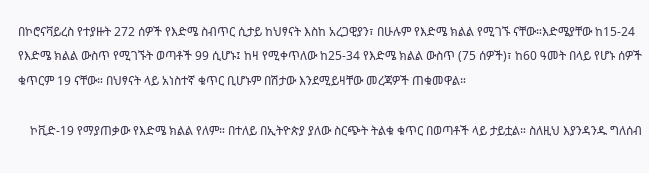በኮሮናቫይረስ የተያዙት 272 ሰዎች የእድሜ ስብጥር ሲታይ ከህፃናት እስከ አረጋዊያን፣ በሁሉም የእድሜ ክልል የሚገኙ ናቸው።እድሜያቸው ከ15-24 የእድሜ ክልል ውስጥ የሚገኙት ወጣቶች 99 ሲሆኑ፤ ከዛ የሚቀጥለው ከ25-34 የእድሜ ክልል ውስጥ (75 ሰዎች)፣ ከ60 ዓመት በላይ የሆኑ ሰዎች ቁጥርም 19 ናቸው። በህፃናት ላይ አነስተኛ ቁጥር ቢሆኑም በሽታው እንደሚይዛቸው መረጃዎች ጠቁመዋል።

    ኮቪድ-19 የማያጠቃው የእድሜ ክልል የለም። በተለይ በኢትዮጵያ ያለው ስርጭት ትልቁ ቁጥር በወጣቶች ላይ ታይቷል። ስለዚህ እያንዳንዱ ግለሰብ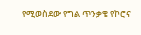የሚወስደው የግል ጥንቃቄ የኮሮና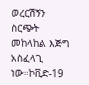ወረርሽኝን ስርጭት መከላከል እጅግ አስፈላጊ ነው።ኮቪድ-19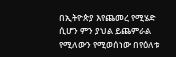በኢትዮጵያ እየጨመረ የሚሄድ ሲሆን ምን ያህል ይጨምራል የሚለውን የሚወሰነው በየዕለቱ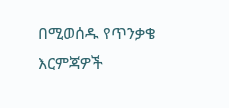በሚወሰዱ የጥንቃቄ እርምጃዎች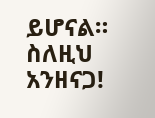ይሆናል። ስለዚህ አንዘናጋ!